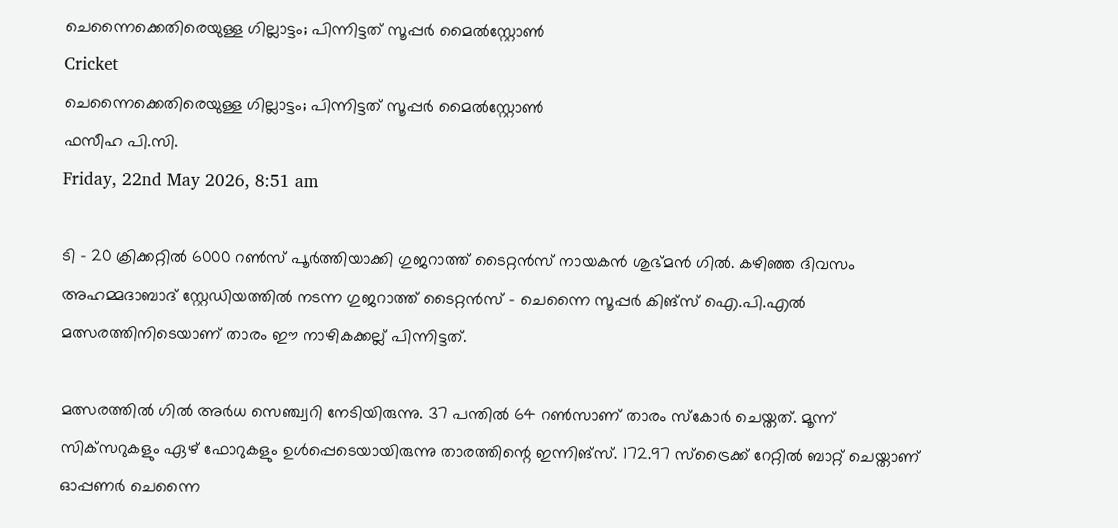ചെന്നൈക്കെതിരെയുള്ള ഗില്ലാട്ടം; പിന്നിട്ടത് സൂപ്പര്‍ മൈല്‍സ്റ്റോണ്‍
Cricket
ചെന്നൈക്കെതിരെയുള്ള ഗില്ലാട്ടം; പിന്നിട്ടത് സൂപ്പര്‍ മൈല്‍സ്റ്റോണ്‍
ഫസീഹ പി.സി.
Friday, 22nd May 2026, 8:51 am

ടി – 20 ക്രിക്കറ്റില്‍ 6000 റണ്‍സ് പൂര്‍ത്തിയാക്കി ഗുജറാത്ത് ടൈറ്റന്‍സ് നായകന്‍ ശുഭ്മന്‍ ഗില്‍. കഴിഞ്ഞ ദിവസം അഹമ്മദാബാദ് സ്റ്റേഡിയത്തില്‍ നടന്ന ഗുജറാത്ത് ടൈറ്റന്‍സ് – ചെന്നൈ സൂപ്പര്‍ കിങ്സ് ഐ.പി.എല്‍ മത്സരത്തിനിടെയാണ് താരം ഈ നാഴികക്കല്ല് പിന്നിട്ടത്.

മത്സരത്തില്‍ ഗില്‍ അര്‍ധ സെഞ്ച്വറി നേടിയിരുന്നു. 37 പന്തില്‍ 64 റണ്‍സാണ് താരം സ്‌കോര്‍ ചെയ്തത്. മൂന്ന് സിക്‌സറുകളും ഏഴ് ഫോറുകളും ഉള്‍പ്പെടെയായിരുന്നു താരത്തിന്റെ ഇന്നിങ്സ്. 172.97 സ്‌ട്രൈക്ക് റേറ്റില്‍ ബാറ്റ് ചെയ്താണ് ഓപ്പണര്‍ ചെന്നൈ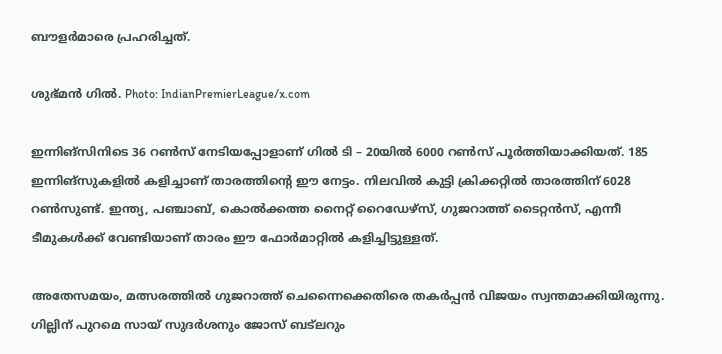ബൗളര്‍മാരെ പ്രഹരിച്ചത്.

ശുഭ്മൻ ഗിൽ. Photo: IndianPremierLeague/x.com

ഇന്നിങ്‌സിനിടെ 36 റണ്‍സ് നേടിയപ്പോളാണ് ഗില്‍ ടി – 20യില്‍ 6000 റണ്‍സ് പൂര്‍ത്തിയാക്കിയത്. 185 ഇന്നിങ്സുകളില്‍ കളിച്ചാണ് താരത്തിന്റെ ഈ നേട്ടം. നിലവില്‍ കുട്ടി ക്രിക്കറ്റില്‍ താരത്തിന് 6028 റണ്‍സുണ്ട്. ഇന്ത്യ, പഞ്ചാബ്, കൊല്‍ക്കത്ത നൈറ്റ് റൈഡേഴ്സ്, ഗുജറാത്ത് ടൈറ്റന്‍സ്, എന്നീ ടീമുകള്‍ക്ക് വേണ്ടിയാണ് താരം ഈ ഫോര്‍മാറ്റില്‍ കളിച്ചിട്ടുള്ളത്.

അതേസമയം, മത്സരത്തില്‍ ഗുജറാത്ത് ചെന്നൈക്കെതിരെ തകര്‍പ്പന്‍ വിജയം സ്വന്തമാക്കിയിരുന്നു. ഗില്ലിന് പുറമെ സായ് സുദര്‍ശനും ജോസ് ബട്‌ലറും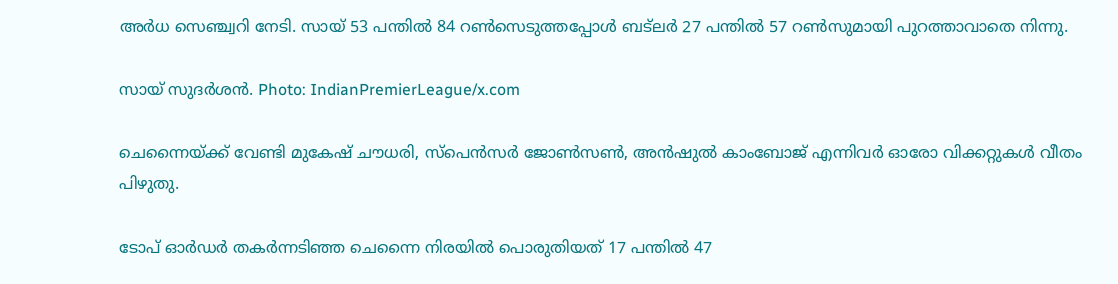അര്‍ധ സെഞ്ച്വറി നേടി. സായ് 53 പന്തില്‍ 84 റണ്‍സെടുത്തപ്പോള്‍ ബട്‌ലര്‍ 27 പന്തില്‍ 57 റണ്‍സുമായി പുറത്താവാതെ നിന്നു.

സായ് സുദർശൻ. Photo: IndianPremierLeague/x.com

ചെന്നൈയ്ക്ക് വേണ്ടി മുകേഷ് ചൗധരി, സ്പെന്‍സര്‍ ജോണ്‍സണ്‍, അന്‍ഷുല്‍ കാംബോജ് എന്നിവര്‍ ഓരോ വിക്കറ്റുകള്‍ വീതം പിഴുതു.

ടോപ് ഓര്‍ഡര്‍ തകര്‍ന്നടിഞ്ഞ ചെന്നൈ നിരയില്‍ പൊരുതിയത് 17 പന്തില്‍ 47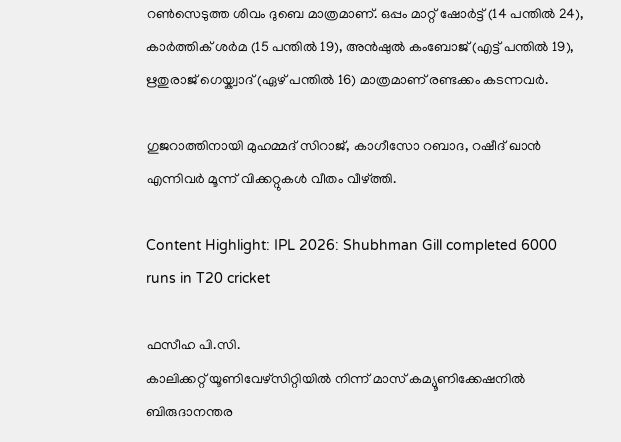റണ്‍സെടുത്ത ശിവം ദുബെ മാത്രമാണ്. ഒപ്പം മാറ്റ് ഷോര്‍ട്ട് (14 പന്തില്‍ 24), കാര്‍ത്തിക് ശര്‍മ (15 പന്തില്‍ 19), അന്‍ഷുല്‍ കംബോജ് (എട്ട് പന്തില്‍ 19), ഋതുരാജ് ഗെയ്ക്വാദ് (ഏഴ് പന്തില്‍ 16) മാത്രമാണ് രണ്ടക്കം കടന്നവര്‍.

ഗുജറാത്തിനായി മുഹമ്മദ് സിറാജ്, കാഗീസോ റബാദ, റഷീദ് ഖാന്‍ എന്നിവര്‍ മൂന്ന് വിക്കറ്റുകള്‍ വീതം വീഴ്ത്തി.

Content Highlight: IPL 2026: Shubhman Gill completed 6000 runs in T20 cricket

ഫസീഹ പി.സി.
കാലിക്കറ്റ് യൂണിവേഴ്‌സിറ്റിയില്‍ നിന്ന് മാസ് കമ്യൂണിക്കേഷനില്‍ ബിരുദാനന്തര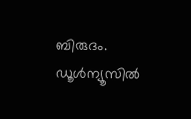ബിരുദം. ഡൂള്‍ന്യൂസില്‍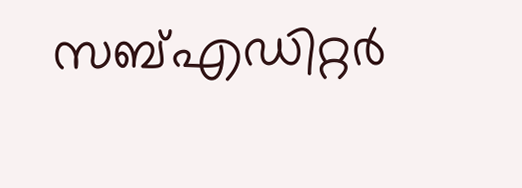സബ്എഡിറ്റര്‍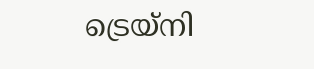ട്രെയ്‌നി